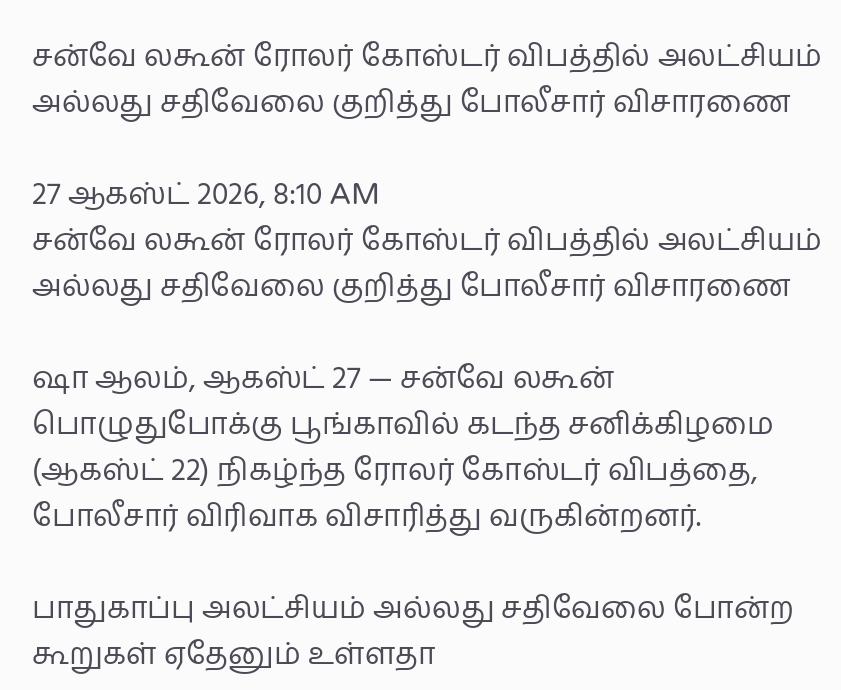சன்வே லகூன் ரோலர் கோஸ்டர் விபத்தில் அலட்சியம் அல்லது சதிவேலை குறித்து போலீசார் விசாரணை

27 ஆகஸ்ட் 2026, 8:10 AM
சன்வே லகூன் ரோலர் கோஸ்டர் விபத்தில் அலட்சியம் அல்லது சதிவேலை குறித்து போலீசார் விசாரணை

ஷா ஆலம், ஆகஸ்ட் 27 — சன்வே லகூன் பொழுதுபோக்கு பூங்காவில் கடந்த சனிக்கிழமை (ஆகஸ்ட் 22) நிகழ்ந்த ரோலர் கோஸ்டர் விபத்தை, போலீசார் விரிவாக விசாரித்து வருகின்றனர்.

பாதுகாப்பு அலட்சியம் அல்லது சதிவேலை போன்ற கூறுகள் ஏதேனும் உள்ளதா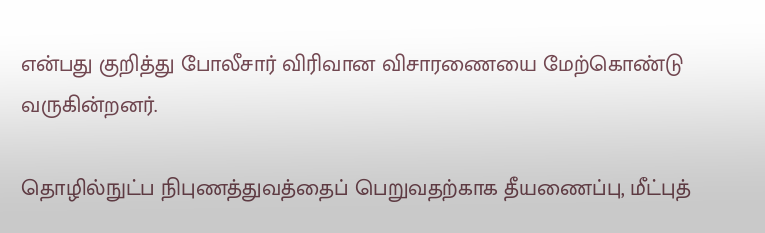என்பது குறித்து போலீசார் விரிவான விசாரணையை மேற்கொண்டு வருகின்றனர்.

தொழில்நுட்ப நிபுணத்துவத்தைப் பெறுவதற்காக தீயணைப்பு, மீட்புத்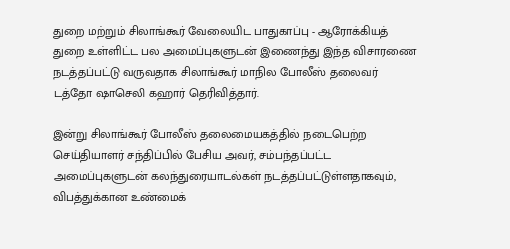துறை மற்றும் சிலாங்கூர் வேலையிட பாதுகாப்பு - ஆரோக்கியத் துறை உள்ளிட்ட பல அமைப்புகளுடன் இணைந்து இந்த விசாரணை நடத்தப்பட்டு வருவதாக சிலாங்கூர் மாநில போலீஸ் தலைவர் டத்தோ ஷாசெலி கஹார் தெரிவித்தார்.

இன்று சிலாங்கூர் போலீஸ் தலைமையகத்தில் நடைபெற்ற செய்தியாளர் சந்திப்பில் பேசிய அவர், சம்பந்தப்பட்ட அமைப்புகளுடன் கலந்துரையாடல்கள் நடத்தப்பட்டுள்ளதாகவும், விபத்துக்கான உண்மைக்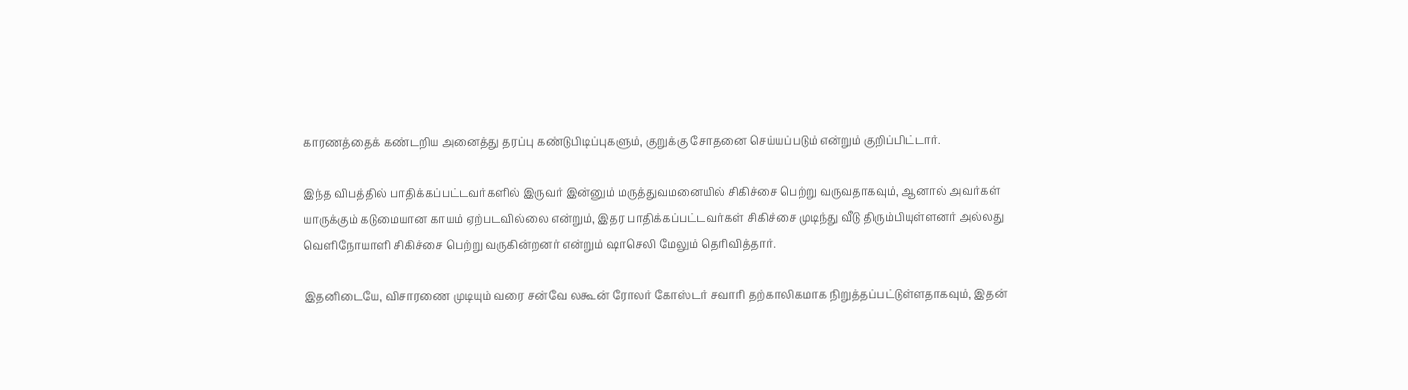காரணத்தைக் கண்டறிய அனைத்து தரப்பு கண்டுபிடிப்புகளும், குறுக்கு சோதனை செய்யப்படும் என்றும் குறிப்பிட்டார்.

இந்த விபத்தில் பாதிக்கப்பட்டவர்களில் இருவர் இன்னும் மருத்துவமனையில் சிகிச்சை பெற்று வருவதாகவும், ஆனால் அவர்கள் யாருக்கும் கடுமையான காயம் ஏற்படவில்லை என்றும், இதர பாதிக்கப்பட்டவர்கள் சிகிச்சை முடிந்து வீடு திரும்பியுள்ளனர் அல்லது வெளிநோயாளி சிகிச்சை பெற்று வருகின்றனர் என்றும் ஷாசெலி மேலும் தெரிவித்தார்.

இதனிடையே, விசாரணை முடியும் வரை சன்வே லகூன் ரோலர் கோஸ்டர் சவாரி தற்காலிகமாக நிறுத்தப்பட்டுள்ளதாகவும், இதன்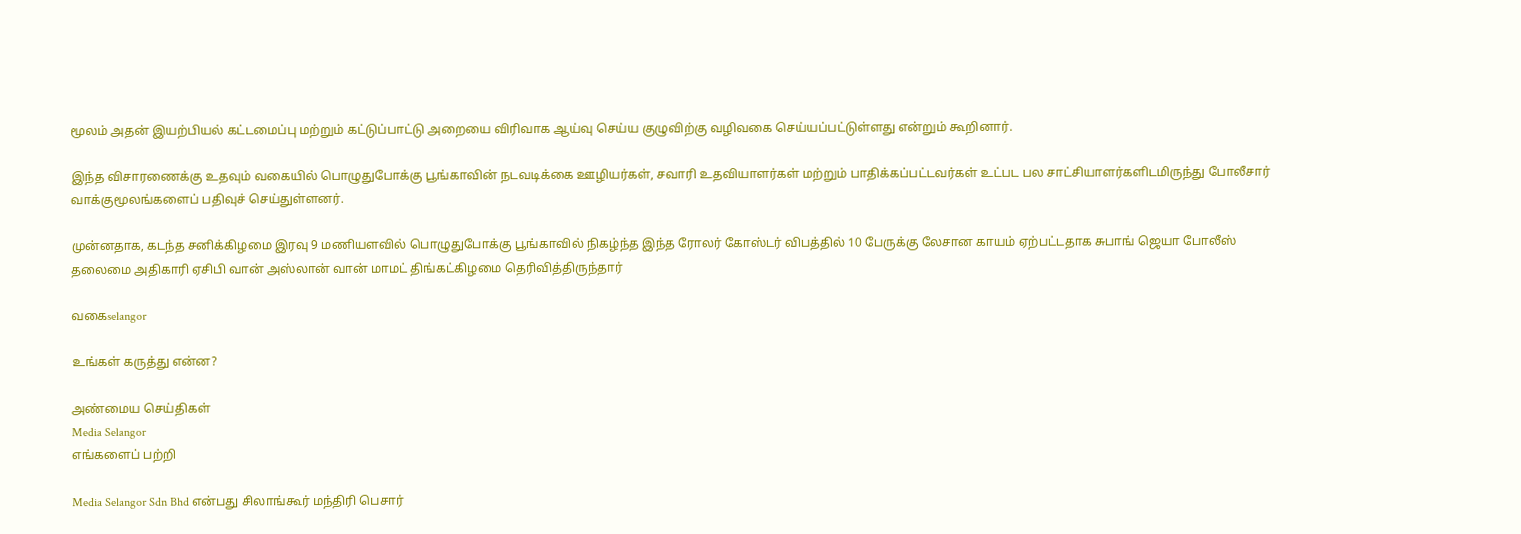மூலம் அதன் இயற்பியல் கட்டமைப்பு மற்றும் கட்டுப்பாட்டு அறையை விரிவாக ஆய்வு செய்ய குழுவிற்கு வழிவகை செய்யப்பட்டுள்ளது என்றும் கூறினார்.

இந்த விசாரணைக்கு உதவும் வகையில் பொழுதுபோக்கு பூங்காவின் நடவடிக்கை ஊழியர்கள், சவாரி உதவியாளர்கள் மற்றும் பாதிக்கப்பட்டவர்கள் உட்பட பல சாட்சியாளர்களிடமிருந்து போலீசார் வாக்குமூலங்களைப் பதிவுச் செய்துள்ளனர்.

முன்னதாக, கடந்த சனிக்கிழமை இரவு 9 மணியளவில் பொழுதுபோக்கு பூங்காவில் நிகழ்ந்த இந்த ரோலர் கோஸ்டர் விபத்தில் 10 பேருக்கு லேசான காயம் ஏற்பட்டதாக சுபாங் ஜெயா போலீஸ் தலைமை அதிகாரி ஏசிபி வான் அஸ்லான் வான் மாமட் திங்கட்கிழமை தெரிவித்திருந்தார்

வகைselangor

உங்கள் கருத்து என்ன?

அண்மைய செய்திகள்
Media Selangor
எங்களைப் பற்றி

Media Selangor Sdn Bhd என்பது சிலாங்கூர் மந்திரி பெசார்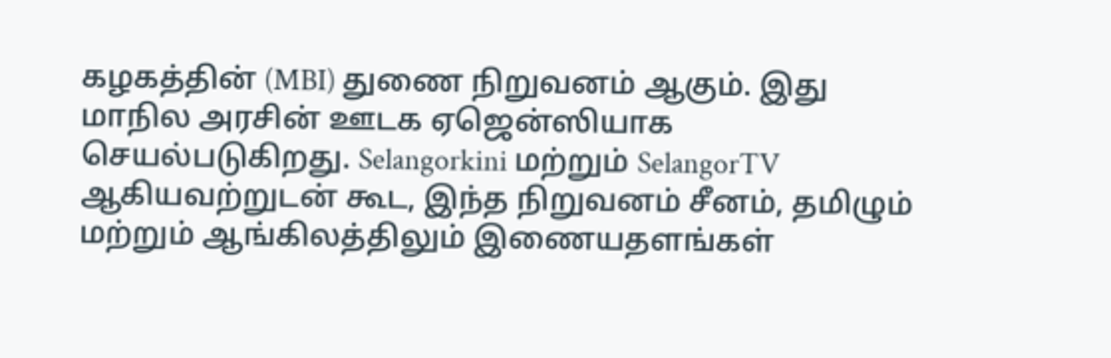கழகத்தின் (MBI) துணை நிறுவனம் ஆகும். இது மாநில அரசின் ஊடக ஏஜென்ஸியாக செயல்படுகிறது. Selangorkini மற்றும் SelangorTV ஆகியவற்றுடன் கூட, இந்த நிறுவனம் சீனம், தமிழும் மற்றும் ஆங்கிலத்திலும் இணையதளங்கள்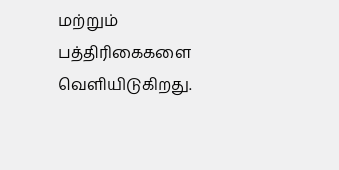மற்றும் பத்திரிகைகளை வெளியிடுகிறது.